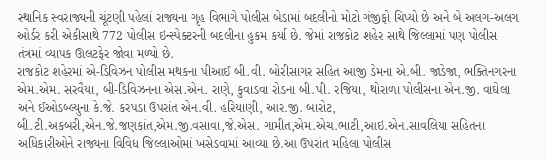સ્થાનિક સ્વરાજ્યની ચૂંટણી પહેલાં રાજ્યના ગૃહ વિભાગે પોલીસ બેડામાં બદલીનો મોટો ગંજીફો ચિપ્યો છે અને બે અલગ-અલગ ઓર્ડર કરી એકીસાથે 772 પોલીસ ઇન્સ્પેક્ટરની બદલીના હુકમ કર્યા છે. જેમાં રાજકોટ શહેર સાથે જિલ્લામાં પણ પોલીસ તંત્રમાં વ્યાપક ઊલટફેર જોવા મળ્યો છે.
રાજકોટ શહેરમાં એ-ડિવિઝન પોલીસ મથકના પીઆઈ બી.વી. બોરીસાગર સહિત આજી ડેમના એ.બી. જાડેજા, ભક્તિનગરના એમ.એમ. સરવૈયા, બી-ડિવિઝનના એસ.એન. રાણે, કુવાડવા રોડના બી.પી. રજિયા, થોરાળા પોલીસના એન.જી. વાઘેલા અને ઈઓડબ્લ્યુના કે.જે. કરપડા ઉપરાંત એન.વી. હરિયાણી, આર.જી. બારોટ, બી.ટી.અકબરી,એન.જે.જણકાંત,એમ.જી.વસાવા,જે.એસ. ગામીત,એમ.એચ.ભાટી,આઇ.એન.સાવલિયા સહિતના અધિકારીઓને રાજ્યના વિવિધ જિલ્લાઓમાં ખસેડવામાં આવ્યા છે.આ ઉપરાંત મહિલા પોલીસ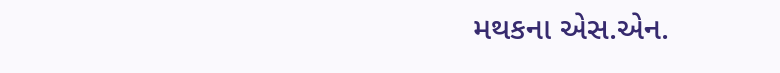મથકના એસ.એન.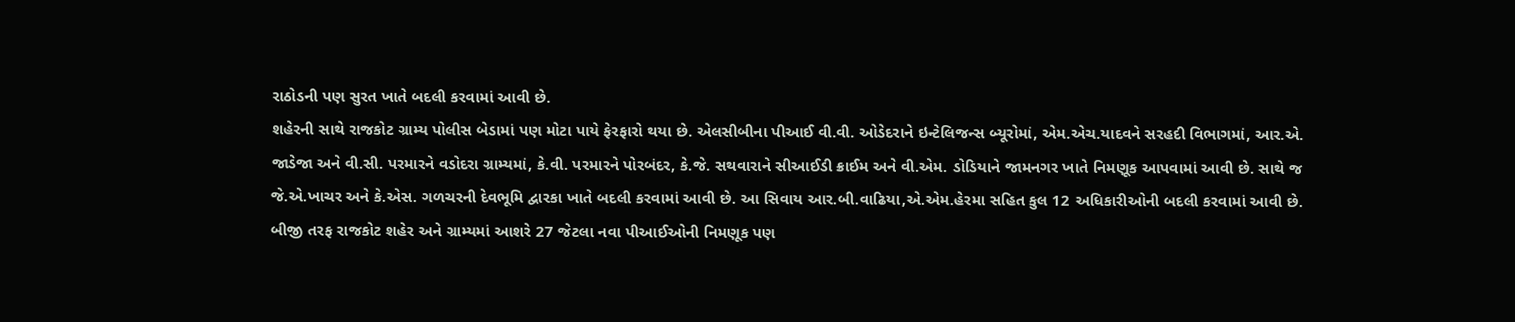રાઠોડની પણ સુરત ખાતે બદલી કરવામાં આવી છે.
શહેરની સાથે રાજકોટ ગ્રામ્ય પોલીસ બેડામાં પણ મોટા પાયે ફેરફારો થયા છે. એલસીબીના પીઆઈ વી.વી. ઓડેદરાને ઇન્ટેલિજન્સ બ્યૂરોમાં, એમ.એચ.યાદવને સરહદી વિભાગમાં, આર.એ. જાડેજા અને વી.સી. પરમારને વડોદરા ગ્રામ્યમાં, કે.વી. પરમારને પોરબંદર, કે.જે. સથવારાને સીઆઈડી ક્રાઈમ અને વી.એમ. ડોડિયાને જામનગર ખાતે નિમણૂક આપવામાં આવી છે. સાથે જ જે.એ.ખાચર અને કે.એસ. ગળચરની દેવભૂમિ દ્વારકા ખાતે બદલી કરવામાં આવી છે. આ સિવાય આર.બી.વાઢિયા,એ.એમ.હેરમા સહિત કુલ 12 અધિકારીઓની બદલી કરવામાં આવી છે. બીજી તરફ રાજકોટ શહેર અને ગ્રામ્યમાં આશરે 27 જેટલા નવા પીઆઈઓની નિમણૂક પણ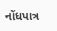નોંધપાત્ર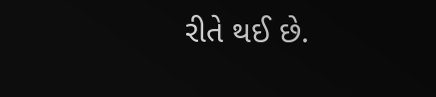રીતે થઈ છે.